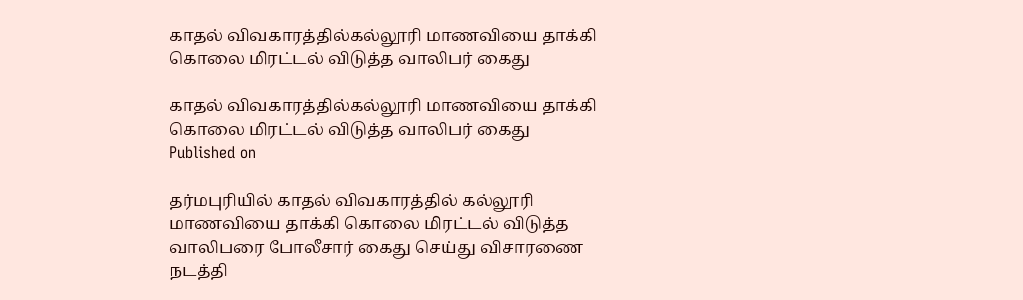காதல் விவகாரத்தில்கல்லூரி மாணவியை தாக்கி கொலை மிரட்டல் விடுத்த வாலிபர் கைது

காதல் விவகாரத்தில்கல்லூரி மாணவியை தாக்கி கொலை மிரட்டல் விடுத்த வாலிபர் கைது
Published on

தர்மபுரியில் காதல் விவகாரத்தில் கல்லூரி மாணவியை தாக்கி கொலை மிரட்டல் விடுத்த வாலிபரை போலீசார் கைது செய்து விசாரணை நடத்தி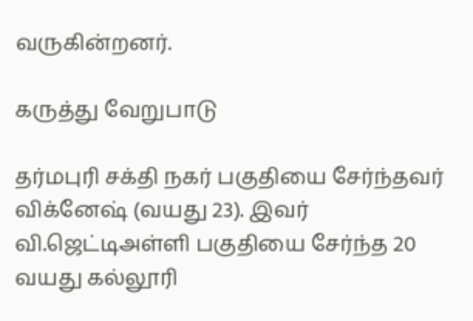வருகின்றனர்.

கருத்து வேறுபாடு

தர்மபுரி சக்தி நகர் பகுதியை சேர்ந்தவர் விக்னேஷ் (வயது 23). இவர் வி.ஜெட்டிஅள்ளி பகுதியை சேர்ந்த 20 வயது கல்லூரி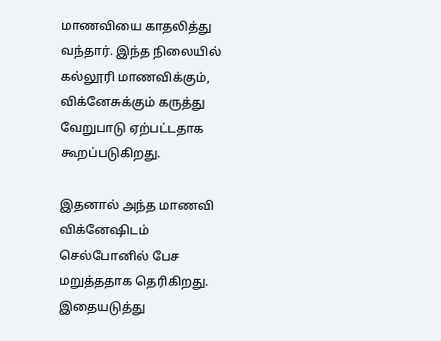மாணவியை காதலித்து வந்தார். இந்த நிலையில் கல்லூரி மாணவிக்கும், விக்னேசுக்கும் கருத்து வேறுபாடு ஏற்பட்டதாக கூறப்படுகிறது.

இதனால் அந்த மாணவி விக்னேஷிடம் செல்போனில் பேச மறுத்ததாக தெரிகிறது. இதையடுத்து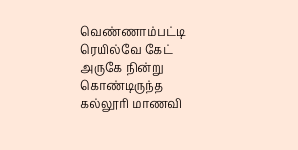வெண்ணாம்பட்டி ரெயில்வே கேட் அருகே நின்று கொண்டிருந்த கல்லூரி மாணவி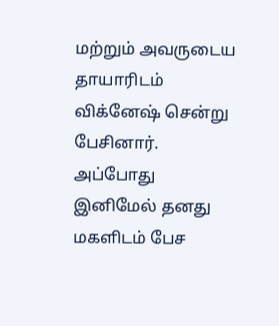மற்றும் அவருடைய தாயாரிடம் விக்னேஷ் சென்று பேசினார். அப்போது இனிமேல் தனது மகளிடம் பேச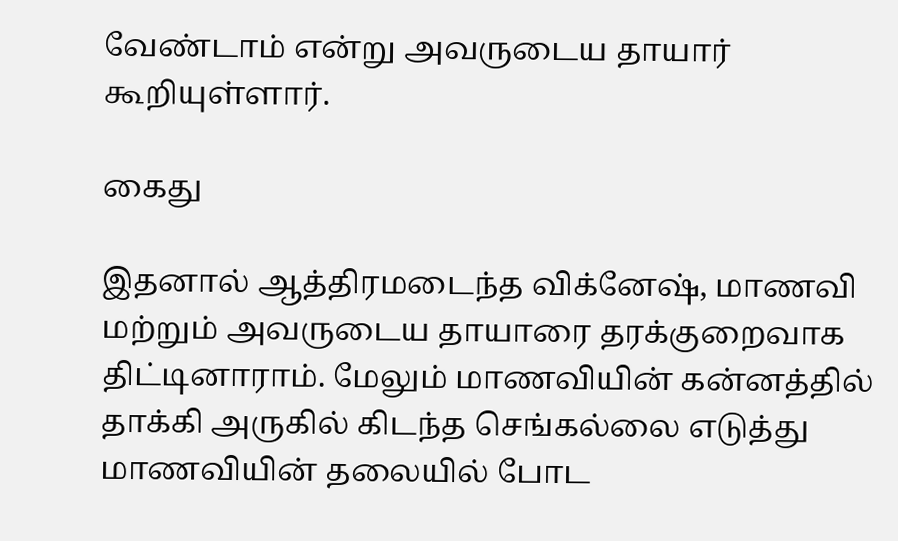வேண்டாம் என்று அவருடைய தாயார் கூறியுள்ளார்.

கைது

இதனால் ஆத்திரமடைந்த விக்னேஷ், மாணவி மற்றும் அவருடைய தாயாரை தரக்குறைவாக திட்டினாராம். மேலும் மாணவியின் கன்னத்தில் தாக்கி அருகில் கிடந்த செங்கல்லை எடுத்து மாணவியின் தலையில் போட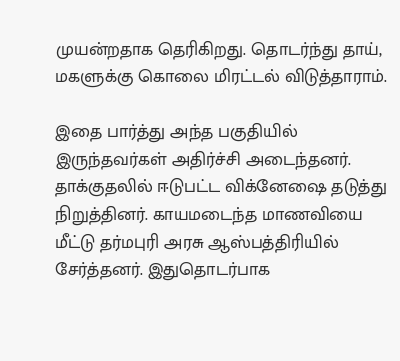முயன்றதாக தெரிகிறது. தொடர்ந்து தாய், மகளுக்கு கொலை மிரட்டல் விடுத்தாராம்.

இதை பார்த்து அந்த பகுதியில் இருந்தவர்கள் அதிர்ச்சி அடைந்தனர். தாக்குதலில் ஈடுபட்ட விக்னேஷை தடுத்து நிறுத்தினர். காயமடைந்த மாணவியை மீட்டு தர்மபுரி அரசு ஆஸ்பத்திரியில் சேர்த்தனர். இதுதொடர்பாக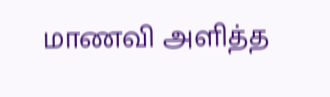மாணவி அளித்த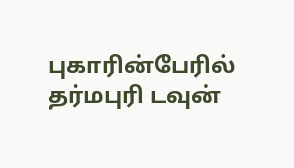புகாரின்பேரில் தர்மபுரி டவுன்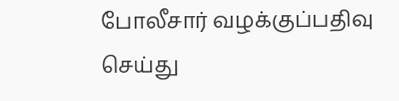போலீசார் வழக்குப்பதிவு செய்து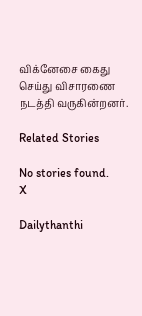விக்னேசை கைது செய்து விசாரணை நடத்தி வருகின்றனர்.

Related Stories

No stories found.
X

Dailythanthi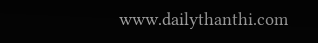www.dailythanthi.com